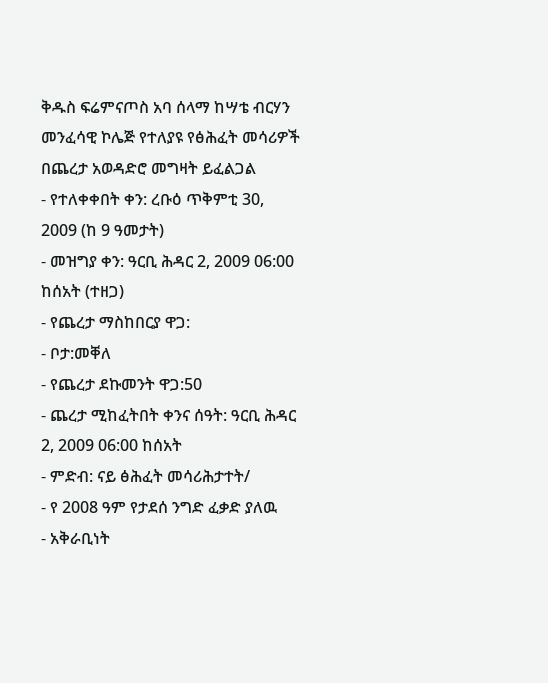ቅዱስ ፍሬምናጦስ አባ ሰላማ ከሣቴ ብርሃን መንፈሳዊ ኮሌጅ የተለያዩ የፅሕፈት መሳሪዎች በጨረታ አወዳድሮ መግዛት ይፈልጋል
- የተለቀቀበት ቀን: ረቡዕ ጥቅምቲ 30, 2009 (ከ 9 ዓመታት)
- መዝግያ ቀን: ዓርቢ ሕዳር 2, 2009 06:00 ከሰአት (ተዘጋ)
- የጨረታ ማስከበርያ ዋጋ:
- ቦታ:መቐለ
- የጨረታ ደኩመንት ዋጋ:50
- ጨረታ ሚከፈትበት ቀንና ሰዓት: ዓርቢ ሕዳር 2, 2009 06:00 ከሰአት
- ምድብ: ናይ ፅሕፈት መሳሪሕታተት/
- የ 2008 ዓም የታደሰ ንግድ ፈቃድ ያለዉ
- አቅራቢነት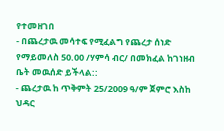የተመዘገበ
- በጨረታዉ መሳተፍ የሚፈልግ የጨረታ ሰነድ የማይመለስ 50.00 /ሃምሳ ብር/ በመክፈል ከገነዘብ ቤት መዉሰድ ይችላል::
- ጨረታዉ ከ ጥቅምት 25/2009 ዓ/ም ጀምሮ እስከ ህዳር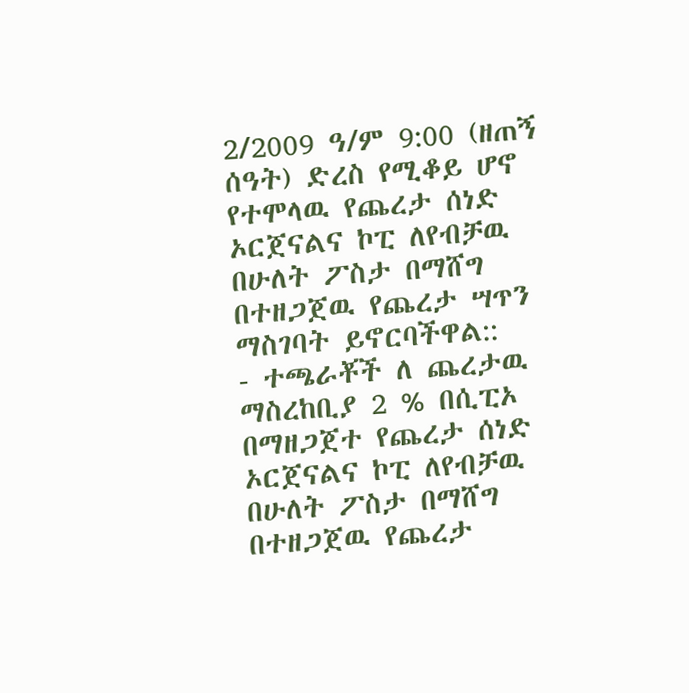2/2009 ዓ/ም 9:00 (ዘጠኝ ሰዓት) ድረስ የሚቆይ ሆኖ የተሞላዉ የጨረታ ሰነድ ኦርጀናልና ኮፒ ለየብቻዉ በሁለት ፖስታ በማሸግ በተዘጋጀዉ የጨረታ ሣጥን ማስገባት ይኖርባችዋል::
- ተጫራቾች ለ ጨረታዉ ማስረከቢያ 2 % በሲፒኦ በማዘጋጀተ የጨረታ ሰነድ ኦርጀናልና ኮፒ ለየብቻዉ በሁለት ፖስታ በማሸግ በተዘጋጀዉ የጨረታ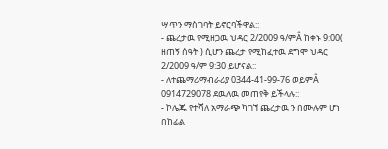ሣጥን ማስገባት ይኖርባችዋል::
- ጨረታዉ የሚዘጋዉ ህዳር 2/2009 ዓ/ምÂ ከቀኑ 9:00( ዘጠኝ ሰዓት ) ሲሆን ጨረታ የሚከፈተዉ ደግሞ ህዳር 2/2009 ዓ/ም 9:30 ይሆናል::
- ለተጨማሪማብራሪያ 0344-41-99-76 ወይምÂ 0914729078 ደዉለዉ መጠየቅ ይችላሉ::
- ኮሌጁ የተሻለ አማራጭ ካገኘ ጨረታዉ ን በሙሉም ሆነ በከፊል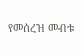የመሰረዝ መብቱ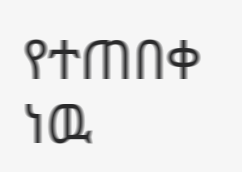የተጠበቀ ነዉ